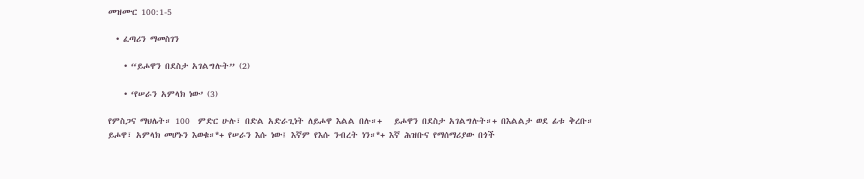መዝሙር 100:1-5

  • ፈጣሪን ማመስገን

    • “ይሖዋን በደስታ አገልግሉት” (2)

    • ‘የሠራን አምላክ ነው’ (3)

የምስጋና ማህሌት። 100  ምድር ሁሉ፣ በድል አድራጊነት ለይሖዋ እልል በሉ።+   ይሖዋን በደስታ አገልግሉት።+ በእልልታ ወደ ፊቱ ቅረቡ።   ይሖዋ፣ አምላክ መሆኑን እወቁ።*+ የሠራን እሱ ነው፤ እኛም የእሱ ንብረት ነን።*+ እኛ ሕዝቡና የማሰማሪያው በጎች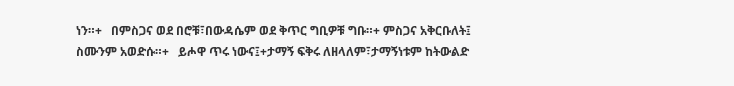ነን።+   በምስጋና ወደ በሮቹ፣በውዳሴም ወደ ቅጥር ግቢዎቹ ግቡ።+ ምስጋና አቅርቡለት፤ ስሙንም አወድሱ።+   ይሖዋ ጥሩ ነውና፤+ታማኝ ፍቅሩ ለዘላለም፣ታማኝነቱም ከትውልድ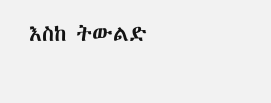እስከ ትውልድ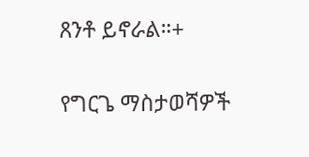ጸንቶ ይኖራል።+

የግርጌ ማስታወሻዎች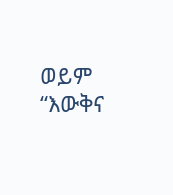ወይም “እውቅና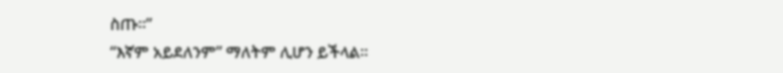ስጡ።”
“እኛም አይደለንም” ማለትም ሊሆን ይችላል።